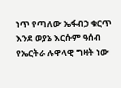ነጥ የጣለው ኤፋብኃ ቁርጥ እንደ ወያኔ እርሱም ዓሰብ የኤርትራ ሉዋላዊ ግዛት ነው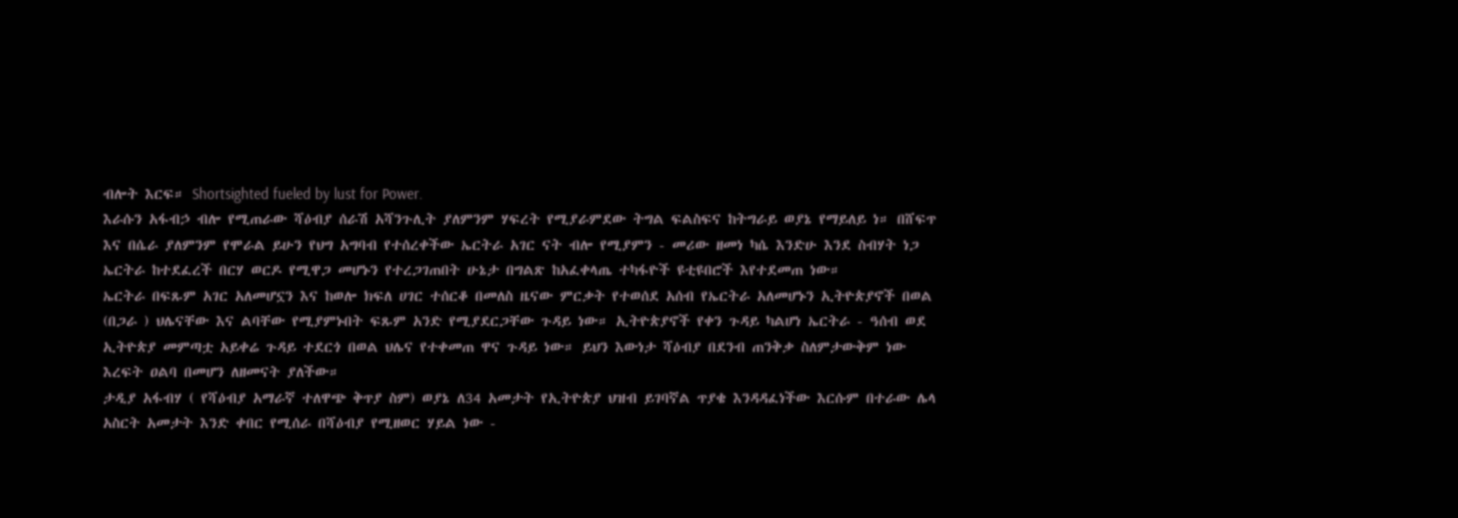ብሎት እርፍ። Shortsighted fueled by lust for Power.
እራሱን አፋብኃ ብሎ የሚጠራው ሻዕብያ ሰራሽ አሻንጉሊት ያለምንም ሃፍረት የሚያራምደው ትግል ፍልስፍና ከትግራይ ወያኔ የማይለይ ነ። በሸፍጥ እና በሴራ ያለምንም የሞራል ይሁን የህግ አግባብ የተሰረቀችው ኤርትራ አገር ናት ብሎ የሚያምን - መሪው ዘመነ ካሴ እንድሁ እንደ ስብሃት ነጋ ኤርትራ ከተደፈረች በርሃ ወርዶ የሚዋጋ መሆኑን የተረጋገጠበት ሁኔታ በግልጽ ከአፈቀላጤ ተካፋዮች ዩቲዩበሮች እየተደመጠ ነው።
ኤርትራ በፍጹም አገር አለመሆኗን እና ከወሎ ክፍለ ሀገር ተሰርቆ በመለስ ዜናው ምርቃት የተወሰደ አሰብ የኤርትራ አለመሆኑን ኢትዮጵያኖች በወል (በጋራ ) ህሌናቸው እና ልባቸው የሚያምኑበት ፍጹም አንድ የሚያደርጋቸው ጉዳይ ነው። ኢትዮጵያኖች የቀን ጉዳይ ካልሆነ ኤርትራ - ዓሰብ ወደ ኢትዮጵያ መምጣቷ አይቀሬ ጉዳይ ተደርጎ በወል ህሌና የተቀመጠ ዋና ጉዳይ ነው። ይህን እውነታ ሻዕብያ በደንብ ጠንቅቃ ስለምታውቅም ነው እረፍት ዐልባ በመሆን ለዘመናት ያለችው።
ታዲያ አፋብሃ ( የሻዕብያ አማራኛ ተለዋጭ ቅጥያ ስም) ወያኔ ለ34 አመታት የኢትዮጵያ ህዝብ ይገባኛል ጥያቄ እንዳዳፈነችው እርሱም በተራው ሌላ አስርት አመታት እንድ ቀበር የሚሰራ በሻዕብያ የሚዘወር ሃይል ነው -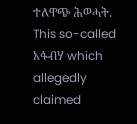ተለዋጭ ሕወሓት.
This so-called አፋብሃ which allegedly claimed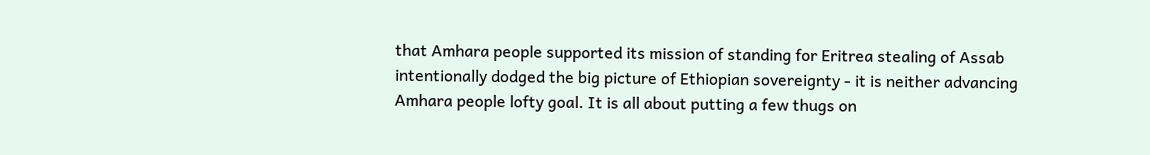that Amhara people supported its mission of standing for Eritrea stealing of Assab intentionally dodged the big picture of Ethiopian sovereignty - it is neither advancing Amhara people lofty goal. It is all about putting a few thugs on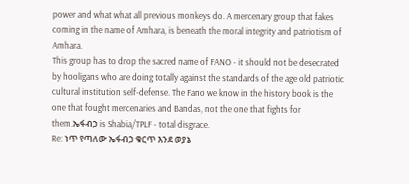power and what what all previous monkeys do. A mercenary group that fakes coming in the name of Amhara, is beneath the moral integrity and patriotism of Amhara.
This group has to drop the sacred name of FANO - it should not be desecrated by hooligans who are doing totally against the standards of the age old patriotic cultural institution self-defense. The Fano we know in the history book is the one that fought mercenaries and Bandas, not the one that fights for them.ኤፋብኃ is Shabia/TPLF - total disgrace.
Re: ነጥ የጣለው ኤፋብኃ ቁርጥ እንደ ወያኔ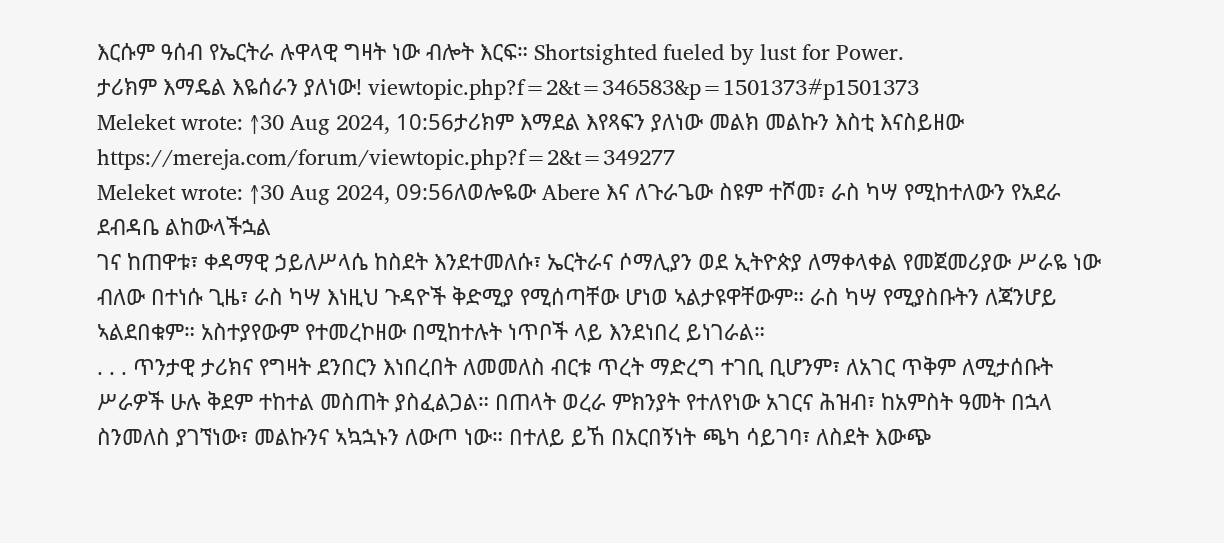እርሱም ዓሰብ የኤርትራ ሉዋላዊ ግዛት ነው ብሎት እርፍ። Shortsighted fueled by lust for Power.
ታሪክም እማዴል እዬሰራን ያለነው! viewtopic.php?f=2&t=346583&p=1501373#p1501373
Meleket wrote: ↑30 Aug 2024, 10:56ታሪክም እማደል እየጻፍን ያለነው መልክ መልኩን እስቲ እናስይዘው https://mereja.com/forum/viewtopic.php?f=2&t=349277
Meleket wrote: ↑30 Aug 2024, 09:56ለወሎዬው Abere እና ለጉራጌው ስዩም ተሾመ፣ ራስ ካሣ የሚከተለውን የአደራ ደብዳቤ ልከውላችኋል
ገና ከጠዋቱ፣ ቀዳማዊ ኃይለሥላሴ ከስደት እንደተመለሱ፣ ኤርትራና ሶማሊያን ወደ ኢትዮጵያ ለማቀላቀል የመጀመሪያው ሥራዬ ነው ብለው በተነሱ ጊዜ፣ ራስ ካሣ እነዚህ ጉዳዮች ቅድሚያ የሚሰጣቸው ሆነወ ኣልታዩዋቸውም። ራስ ካሣ የሚያስቡትን ለጃንሆይ ኣልደበቁም። አስተያየውም የተመረኮዘው በሚከተሉት ነጥቦች ላይ እንደነበረ ይነገራል።
. . . ጥንታዊ ታሪክና የግዛት ደንበርን እነበረበት ለመመለስ ብርቱ ጥረት ማድረግ ተገቢ ቢሆንም፣ ለአገር ጥቅም ለሚታሰቡት ሥራዎች ሁሉ ቅደም ተከተል መስጠት ያስፈልጋል። በጠላት ወረራ ምክንያት የተለየነው አገርና ሕዝብ፣ ከአምስት ዓመት በኋላ ስንመለስ ያገኘነው፣ መልኩንና ኣኳኋኑን ለውጦ ነው። በተለይ ይኸ በአርበኝነት ጫካ ሳይገባ፣ ለስደት እውጭ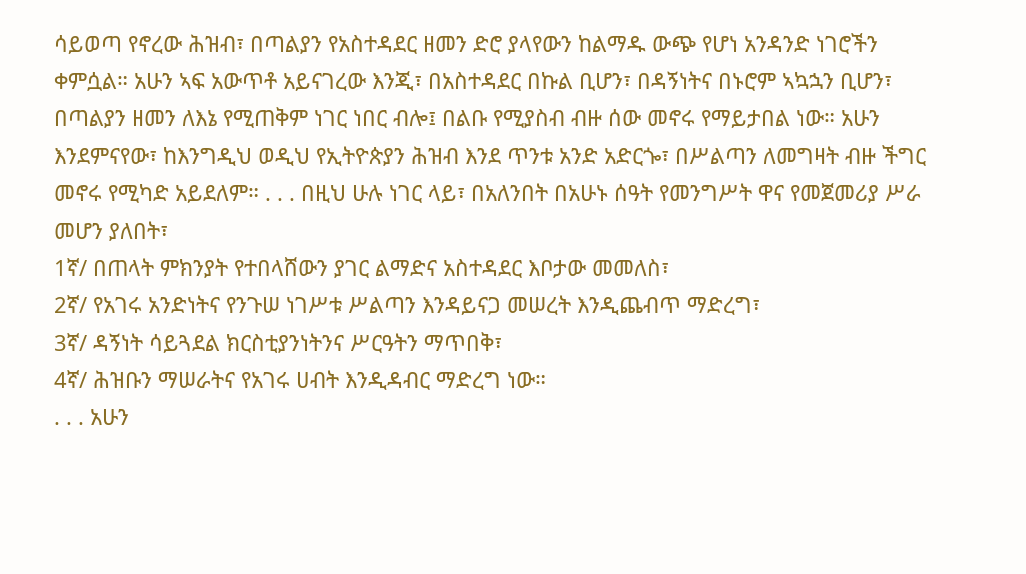ሳይወጣ የኖረው ሕዝብ፣ በጣልያን የአስተዳደር ዘመን ድሮ ያላየውን ከልማዱ ውጭ የሆነ አንዳንድ ነገሮችን ቀምሷል። አሁን ኣፍ አውጥቶ አይናገረው እንጂ፣ በአስተዳደር በኩል ቢሆን፣ በዳኝነትና በኑሮም ኣኳኋን ቢሆን፣ በጣልያን ዘመን ለእኔ የሚጠቅም ነገር ነበር ብሎ፤ በልቡ የሚያስብ ብዙ ሰው መኖሩ የማይታበል ነው። አሁን እንደምናየው፣ ከእንግዲህ ወዲህ የኢትዮጵያን ሕዝብ እንደ ጥንቱ አንድ አድርጐ፣ በሥልጣን ለመግዛት ብዙ ችግር መኖሩ የሚካድ አይደለም። . . . በዚህ ሁሉ ነገር ላይ፣ በአለንበት በአሁኑ ሰዓት የመንግሥት ዋና የመጀመሪያ ሥራ መሆን ያለበት፣
1ኛ/ በጠላት ምክንያት የተበላሸውን ያገር ልማድና አስተዳደር እቦታው መመለስ፣
2ኛ/ የአገሩ አንድነትና የንጉሠ ነገሥቱ ሥልጣን እንዳይናጋ መሠረት እንዲጨብጥ ማድረግ፣
3ኛ/ ዳኝነት ሳይጓደል ክርስቲያንነትንና ሥርዓትን ማጥበቅ፣
4ኛ/ ሕዝቡን ማሠራትና የአገሩ ሀብት እንዲዳብር ማድረግ ነው።
. . . አሁን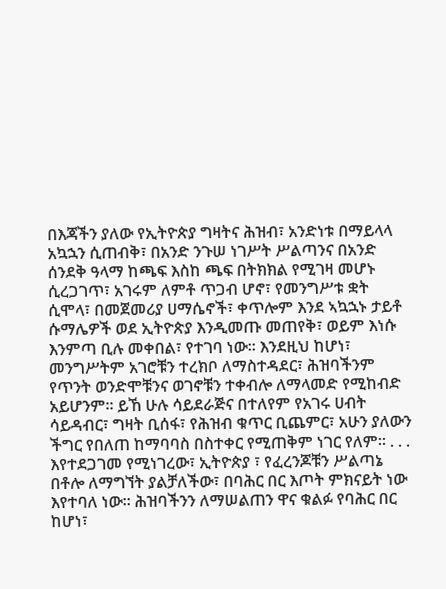በእጃችን ያለው የኢትዮጵያ ግዛትና ሕዝብ፣ አንድነቱ በማይላላ አኳኋን ሲጠብቅ፣ በአንድ ንጉሠ ነገሥት ሥልጣንና በአንድ ሰንደቅ ዓላማ ከጫፍ እስከ ጫፍ በትክክል የሚገዛ መሆኑ ሲረጋገጥ፣ አገሩም ለምቶ ጥጋብ ሆኖ፣ የመንግሥቱ ቋት ሲሞላ፣ በመጀመሪያ ሀማሴኖች፣ ቀጥሎም እንደ ኣኳኋኑ ታይቶ ሱማሌዎች ወደ ኢትዮጵያ እንዲመጡ መጠየቅ፣ ወይም እነሱ እንምጣ ቢሉ መቀበል፣ የተገባ ነው። እንደዚህ ከሆነ፣ መንግሥትም አገሮቹን ተረክቦ ለማስተዳደር፣ ሕዝባችንም የጥንት ወንድሞቹንና ወገኖቹን ተቀብሎ ለማላመድ የሚከብድ አይሆንም። ይኸ ሁሉ ሳይደራጅና በተለየም የአገሩ ሀብት ሳይዳብር፣ ግዛት ቢሰፋ፣ የሕዝብ ቁጥር ቢጨምር፣ አሁን ያለውን ችግር የበለጠ ከማባባስ በስተቀር የሚጠቅም ነገር የለም። . . . እየተደጋገመ የሚነገረው፣ ኢትዮጵያ ፣ የፈረንጆቹን ሥልጣኔ በቶሎ ለማግኘት ያልቻለችው፣ በባሕር በር እጦት ምክናይት ነው እየተባለ ነው። ሕዝባችንን ለማሠልጠን ዋና ቁልፉ የባሕር በር ከሆነ፣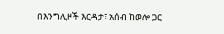በእንግሊዞች እርዳታ፣ አሰብ ከወሎ ጋር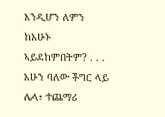እንዲሆን ለምን ከአሁኑ ኣይደከምበትም? . . . አሁን ባለው ችግር ላይ ሌላ፣ ተጨማሪ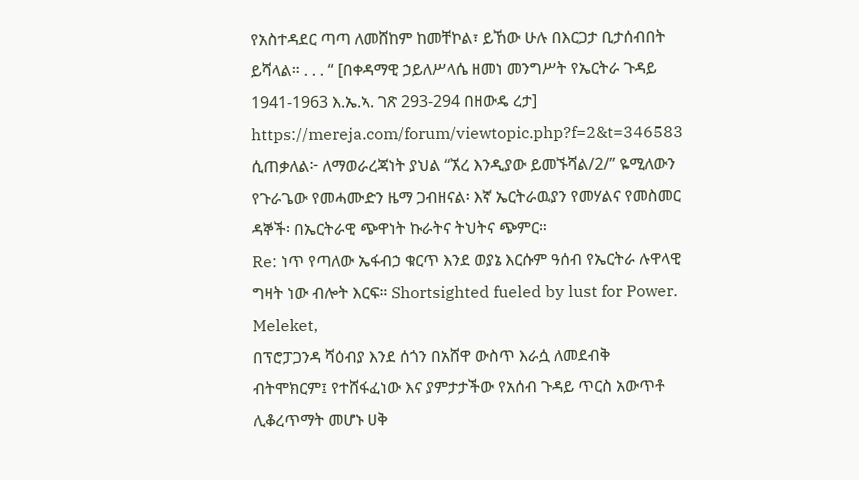የአስተዳደር ጣጣ ለመሸከም ከመቸኮል፣ ይኸው ሁሉ በእርጋታ ቢታሰብበት ይሻላል። . . . “ [በቀዳማዊ ኃይለሥላሴ ዘመነ መንግሥት የኤርትራ ጉዳይ 1941-1963 እ.ኤ.ኣ. ገጽ 293-294 በዘውዴ ረታ]
https://mereja.com/forum/viewtopic.php?f=2&t=346583
ሲጠቃለል፦ ለማወራረጃነት ያህል “ኧረ እንዲያው ይመኙሻል/2/” ዬሚለውን የጉራጌው የመሓሙድን ዜማ ጋብዘናል፡ እኛ ኤርትራዉያን የመሃልና የመስመር ዳኞች፡ በኤርትራዊ ጭዋነት ኩራትና ትህትና ጭምር።
Re: ነጥ የጣለው ኤፋብኃ ቁርጥ እንደ ወያኔ እርሱም ዓሰብ የኤርትራ ሉዋላዊ ግዛት ነው ብሎት እርፍ። Shortsighted fueled by lust for Power.
Meleket,
በፕሮፓጋንዳ ሻዕብያ እንደ ሰጎን በአሸዋ ውስጥ እራሷ ለመደብቅ ብትሞክርም፤ የተሸፋፈነው እና ያምታታችው የአሰብ ጉዳይ ጥርስ አውጥቶ ሊቆረጥማት መሆኑ ሀቅ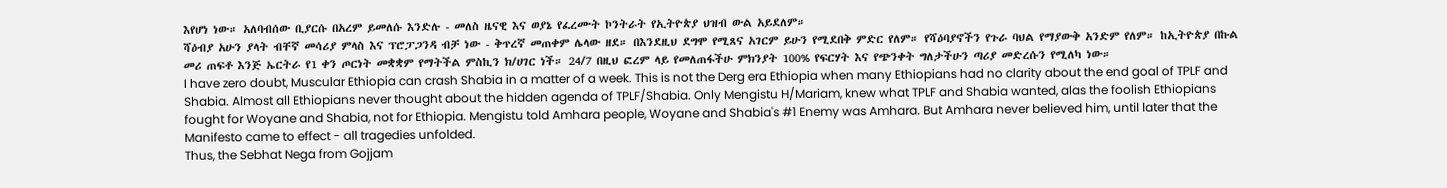እየሆነ ነው። አለባብሰው ቢያርሱ በአረም ይመለሱ እንድሉ - መለስ ዜናዊ እና ወያኔ የፈረሙት ኮንትራት የኢትዮጵያ ህዝብ ውል አይደለም።
ሻዕብያ አሁን ያላት ብቸኛ መሳሪያ ምላስ እና ፕሮፓጋንዳ ብቻ ነው - ቅጥረኛ መጠቀም ሌላው ዘደ። በእንደዚህ ደግሞ የሚጸና አገርም ይሁን የሚደበቅ ምድር የለም። የሻዕባያኖችን የጉራ ባህል የማያውቅ አንድም የለም። ከኢትዮጵያ በኩል መሪ ጠፍቶ እንጅ ኤርትራ የ1 ቀን ጦርነት መቋቋም የማትችል ምስኪን ክ/ሀገር ነች። 24/7 በዚህ ፎረም ላይ የመለጠፋችሁ ምክንያት 100% የፍርሃት እና የጭንቀት ግለታችሁን ጣሪያ መድረሱን የሚለካ ነው።
I have zero doubt, Muscular Ethiopia can crash Shabia in a matter of a week. This is not the Derg era Ethiopia when many Ethiopians had no clarity about the end goal of TPLF and Shabia. Almost all Ethiopians never thought about the hidden agenda of TPLF/Shabia. Only Mengistu H/Mariam, knew what TPLF and Shabia wanted, alas the foolish Ethiopians fought for Woyane and Shabia, not for Ethiopia. Mengistu told Amhara people, Woyane and Shabia's #1 Enemy was Amhara. But Amhara never believed him, until later that the Manifesto came to effect - all tragedies unfolded.
Thus, the Sebhat Nega from Gojjam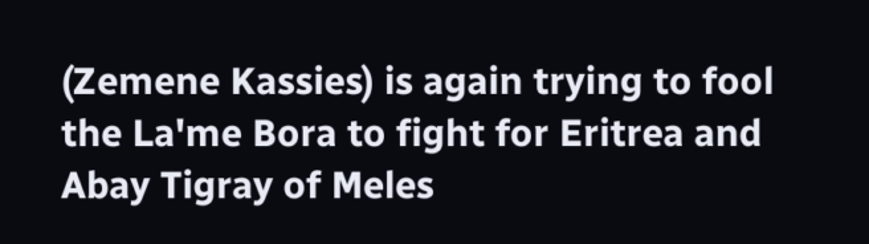(Zemene Kassies) is again trying to fool the La'me Bora to fight for Eritrea and Abay Tigray of Meles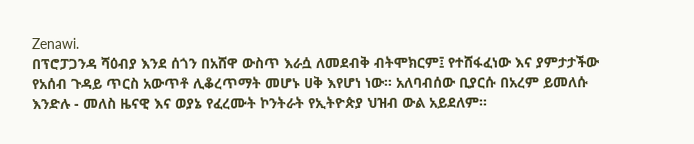Zenawi.
በፕሮፓጋንዳ ሻዕብያ እንደ ሰጎን በአሸዋ ውስጥ እራሷ ለመደብቅ ብትሞክርም፤ የተሸፋፈነው እና ያምታታችው የአሰብ ጉዳይ ጥርስ አውጥቶ ሊቆረጥማት መሆኑ ሀቅ እየሆነ ነው። አለባብሰው ቢያርሱ በአረም ይመለሱ እንድሉ - መለስ ዜናዊ እና ወያኔ የፈረሙት ኮንትራት የኢትዮጵያ ህዝብ ውል አይደለም።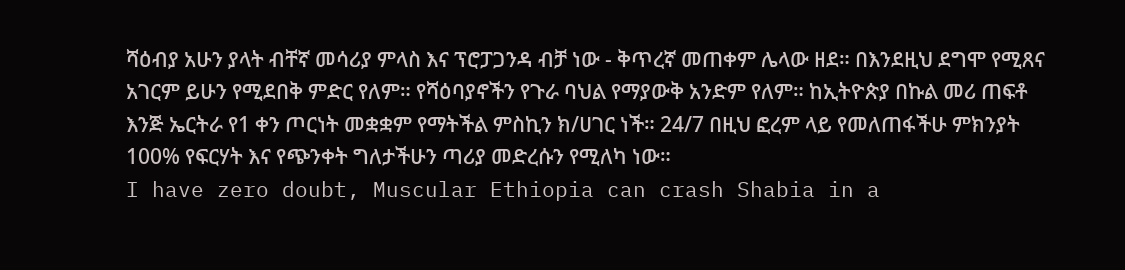ሻዕብያ አሁን ያላት ብቸኛ መሳሪያ ምላስ እና ፕሮፓጋንዳ ብቻ ነው - ቅጥረኛ መጠቀም ሌላው ዘደ። በእንደዚህ ደግሞ የሚጸና አገርም ይሁን የሚደበቅ ምድር የለም። የሻዕባያኖችን የጉራ ባህል የማያውቅ አንድም የለም። ከኢትዮጵያ በኩል መሪ ጠፍቶ እንጅ ኤርትራ የ1 ቀን ጦርነት መቋቋም የማትችል ምስኪን ክ/ሀገር ነች። 24/7 በዚህ ፎረም ላይ የመለጠፋችሁ ምክንያት 100% የፍርሃት እና የጭንቀት ግለታችሁን ጣሪያ መድረሱን የሚለካ ነው።
I have zero doubt, Muscular Ethiopia can crash Shabia in a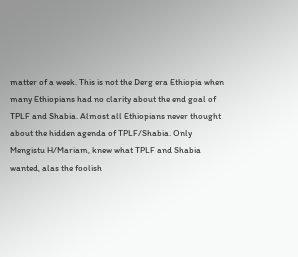matter of a week. This is not the Derg era Ethiopia when many Ethiopians had no clarity about the end goal of TPLF and Shabia. Almost all Ethiopians never thought about the hidden agenda of TPLF/Shabia. Only Mengistu H/Mariam, knew what TPLF and Shabia wanted, alas the foolish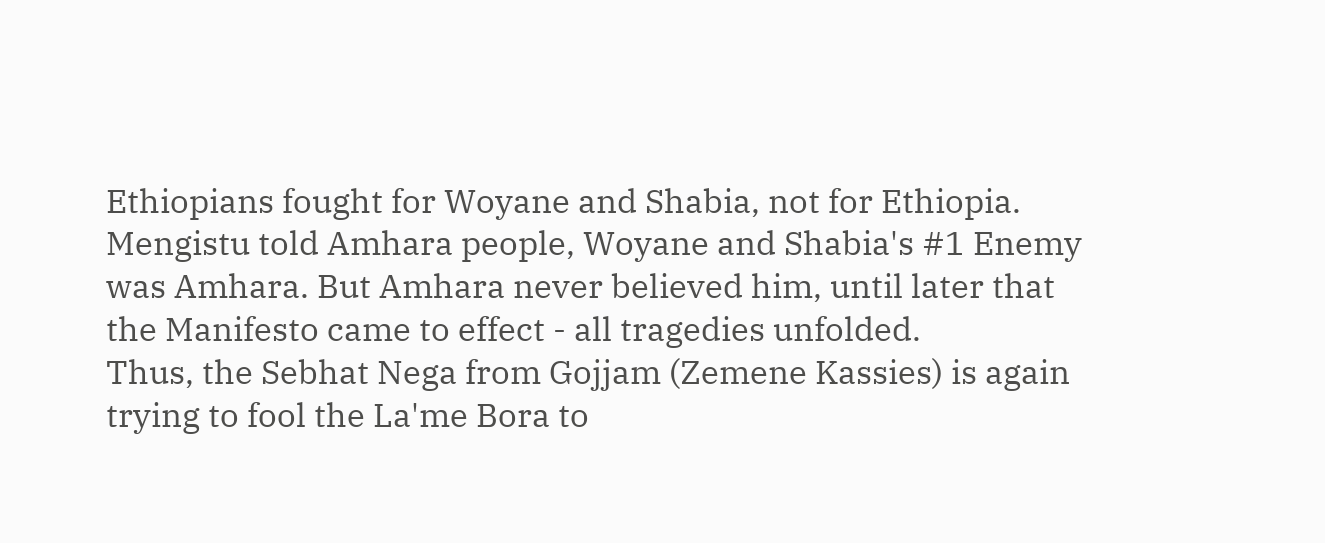Ethiopians fought for Woyane and Shabia, not for Ethiopia. Mengistu told Amhara people, Woyane and Shabia's #1 Enemy was Amhara. But Amhara never believed him, until later that the Manifesto came to effect - all tragedies unfolded.
Thus, the Sebhat Nega from Gojjam (Zemene Kassies) is again trying to fool the La'me Bora to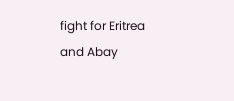fight for Eritrea and Abay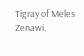Tigray of Meles Zenawi.